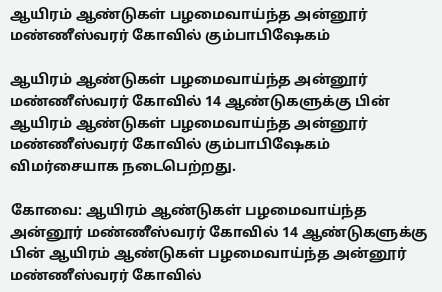ஆயிரம் ஆண்டுகள் பழமைவாய்ந்த அன்னூர் மண்ணீஸ்வரர் கோவில் கும்பாபிஷேகம்

ஆயிரம் ஆண்டுகள் பழமைவாய்ந்த அன்னூர் மண்ணீஸ்வரர் கோவில் 14 ஆண்டுகளுக்கு பின் ஆயிரம் ஆண்டுகள் பழமைவாய்ந்த அன்னூர் மண்ணீஸ்வரர் கோவில் கும்பாபிஷேகம் விமர்சையாக நடைபெற்றது.

கோவை: ஆயிரம் ஆண்டுகள் பழமைவாய்ந்த அன்னூர் மண்ணீஸ்வரர் கோவில் 14 ஆண்டுகளுக்கு பின் ஆயிரம் ஆண்டுகள் பழமைவாய்ந்த அன்னூர் மண்ணீஸ்வரர் கோவில்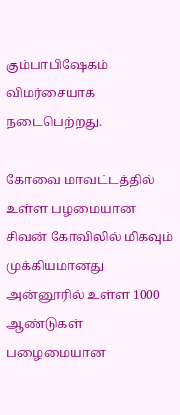கும்பாபிஷேகம் விமர்சையாக நடைபெற்றது.

கோவை மாவட்டத்தில் உள்ள பழமையான சிவன் கோவிலில் மிகவும் முக்கியமானது அன்னூரில் உள்ள 1000 ஆண்டுகள் பழைமையான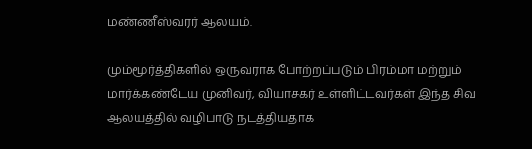மண்ணீஸ்வரர் ஆலயம்.

மும்மூர்த்திகளில் ஒருவராக போற்றப்படும் பிரம்மா மற்றும் மார்க்கண்டேய முனிவர், வியாசகர் உள்ளிட்டவர்கள் இந்த சிவ ஆலயத்தில் வழிபாடு நடத்தியதாக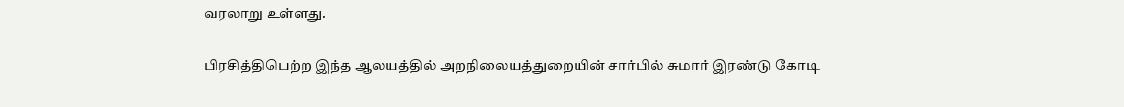வரலாறு உள்ளது.

பிரசித்திபெற்ற இந்த ஆலயத்தில் அறநிலையத்துறையின் சார்பில் சுமார் இரண்டு கோடி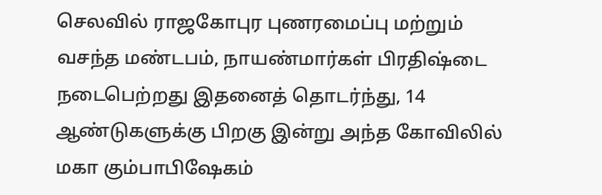செலவில் ராஜகோபுர புணரமைப்பு மற்றும் வசந்த மண்டபம், நாயண்மார்கள் பிரதிஷ்டை நடைபெற்றது இதனைத் தொடர்ந்து, 14 ஆண்டுகளுக்கு பிறகு இன்று அந்த கோவிலில் மகா கும்பாபிஷேகம்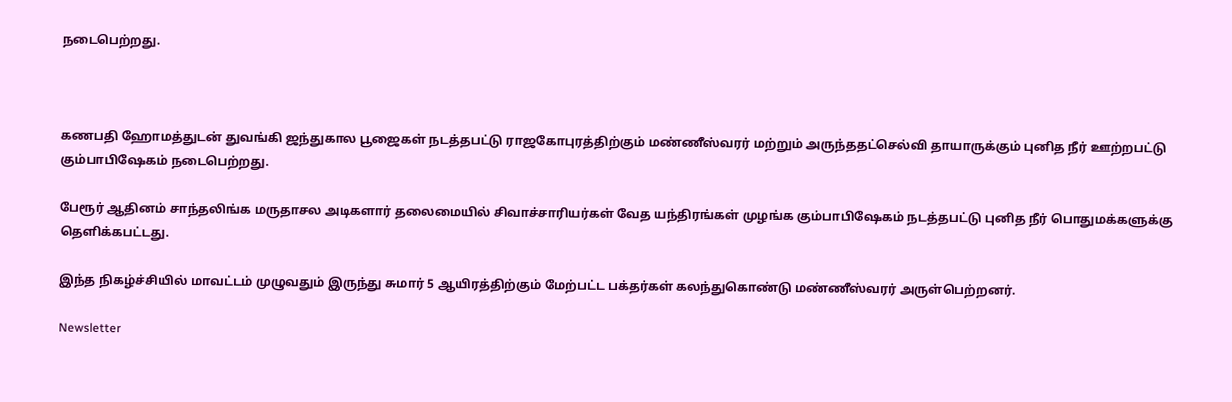நடைபெற்றது.



கணபதி ஹோமத்துடன் துவங்கி ஜந்துகால பூஜைகள் நடத்தபட்டு ராஜகோபுரத்திற்கும் மண்ணீஸ்வரர் மற்றும் அருந்ததட்செல்வி தாயாருக்கும் புனித நீர் ஊற்றபட்டு கும்பாபிஷேகம் நடைபெற்றது.

பேரூர் ஆதினம் சாந்தலிங்க மருதாசல அடிகளார் தலைமையில் சிவாச்சாரியர்கள் வேத யந்திரங்கள் முழங்க கும்பாபிஷேகம் நடத்தபட்டு புனித நீர் பொதுமக்களுக்கு தெளிக்கபட்டது.

இந்த நிகழ்ச்சியில் மாவட்டம் முழுவதும் இருந்து சுமார் 5 ஆயிரத்திற்கும் மேற்பட்ட பக்தர்கள் கலந்துகொண்டு மண்ணீஸ்வரர் அருள்பெற்றனர்.

Newsletter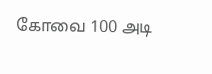கோவை 100 அடி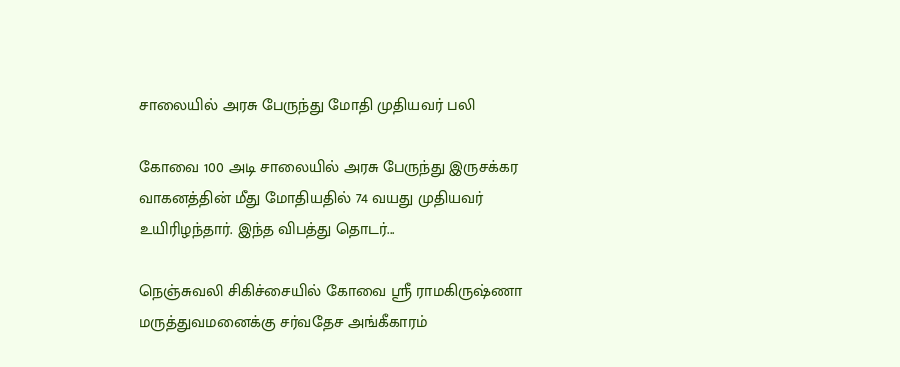சாலையில் அரசு பேருந்து மோதி முதியவர் பலி

கோவை 100 அடி சாலையில் அரசு பேருந்து இருசக்கர வாகனத்தின் மீது மோதியதில் 74 வயது முதியவர் உயிரிழந்தார். இந்த விபத்து தொடர்...

நெஞ்சுவலி சிகிச்சையில் கோவை ஸ்ரீ ராமகிருஷ்ணா மருத்துவமனைக்கு சர்வதேச அங்கீகாரம்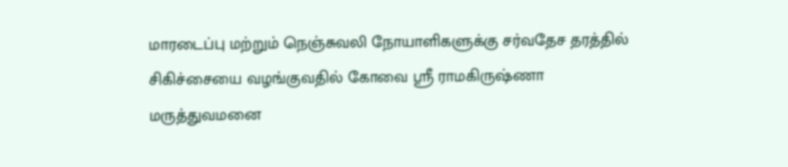மாரடைப்பு மற்றும் நெஞ்சுவலி நோயாளிகளுக்கு சர்வதேச தரத்தில் சிகிச்சையை வழங்குவதில் கோவை ஸ்ரீ ராமகிருஷ்ணா மருத்துவமனை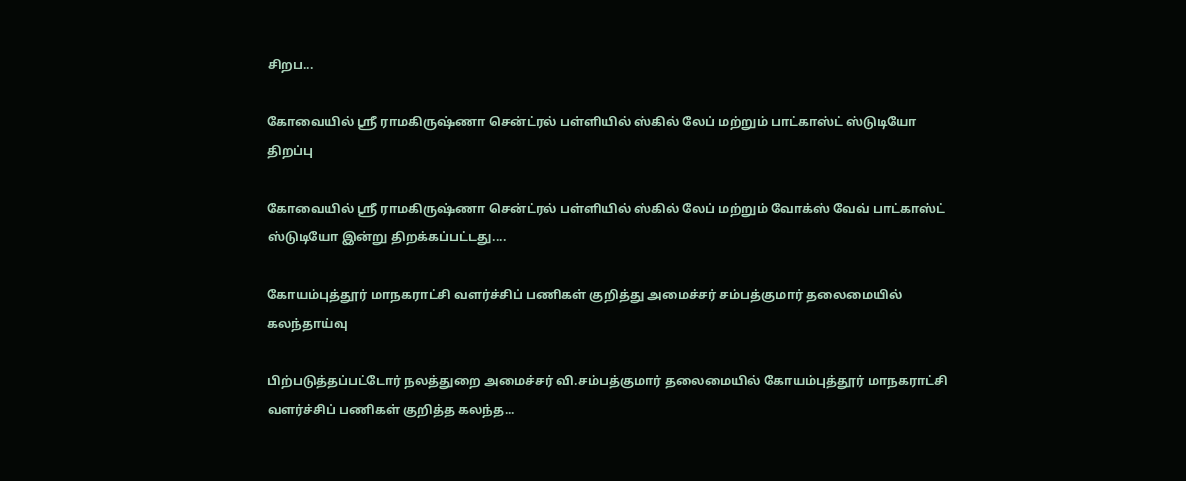சிறப...

கோவையில் ஸ்ரீ ராமகிருஷ்ணா சென்ட்ரல் பள்ளியில் ஸ்கில் லேப் மற்றும் பாட்காஸ்ட் ஸ்டுடியோ திறப்பு

கோவையில் ஸ்ரீ ராமகிருஷ்ணா சென்ட்ரல் பள்ளியில் ஸ்கில் லேப் மற்றும் வோக்ஸ் வேவ் பாட்காஸ்ட் ஸ்டுடியோ இன்று திறக்கப்பட்டது....

கோயம்புத்தூர் மாநகராட்சி வளர்ச்சிப் பணிகள் குறித்து அமைச்சர் சம்பத்குமார் தலைமையில் கலந்தாய்வு

பிற்படுத்தப்பட்டோர் நலத்துறை அமைச்சர் வி.சம்பத்குமார் தலைமையில் கோயம்புத்தூர் மாநகராட்சி வளர்ச்சிப் பணிகள் குறித்த கலந்த...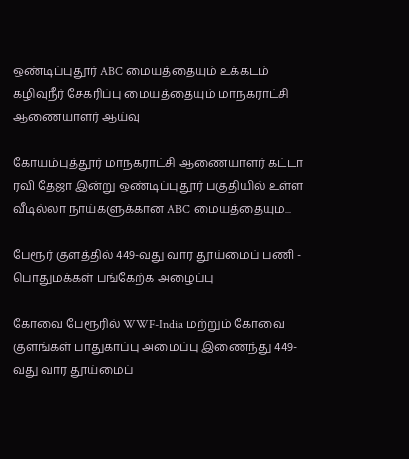ஒண்டிப்புதூர் ABC மையத்தையும் உக்கடம் கழிவுநீர் சேகரிப்பு மையத்தையும் மாநகராட்சி ஆணையாளர் ஆய்வு

கோயம்புத்தூர் மாநகராட்சி ஆணையாளர் கட்டா ரவி தேஜா இன்று ஒண்டிப்புதூர் பகுதியில் உள்ள வீடில்லா நாய்களுக்கான ABC மையத்தையும...

பேரூர் குளத்தில் 449-வது வார தூய்மைப் பணி - பொதுமக்கள் பங்கேற்க அழைப்பு

கோவை பேரூரில் WWF-India மற்றும் கோவை குளங்கள் பாதுகாப்பு அமைப்பு இணைந்து 449-வது வார தூய்மைப்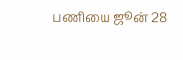பணியை ஜூன் 28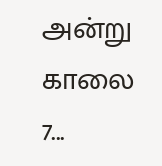அன்று காலை 7...